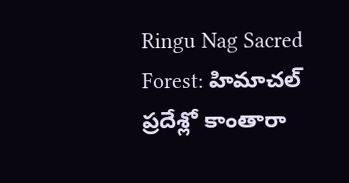Ringu Nag Sacred Forest: హిమాచల్ ప్రదేశ్లో కాంతారా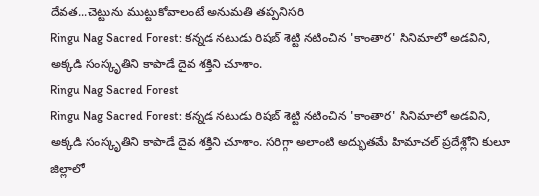దేవత...చెట్టును ముట్టుకోవాలంటే అనుమతి తప్పనిసరి
Ringu Nag Sacred Forest: కన్నడ నటుడు రిషబ్ శెట్టి నటించిన 'కాంతార' సినిమాలో అడవిని, అక్కడి సంస్కృతిని కాపాడే దైవ శక్తిని చూశాం.
Ringu Nag Sacred Forest
Ringu Nag Sacred Forest: కన్నడ నటుడు రిషబ్ శెట్టి నటించిన 'కాంతార' సినిమాలో అడవిని, అక్కడి సంస్కృతిని కాపాడే దైవ శక్తిని చూశాం. సరిగ్గా అలాంటి అద్భుతమే హిమాచల్ ప్రదేశ్లోని కులూ జిల్లాలో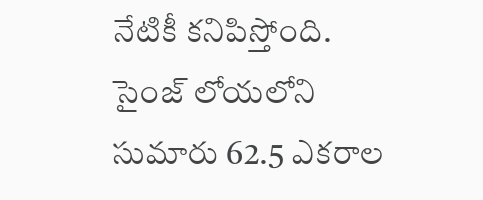నేటికీ కనిపిస్తోంది. సైంజ్ లోయలోని సుమారు 62.5 ఎకరాల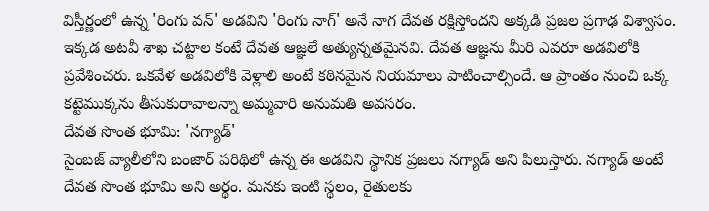విస్తీర్ణంలో ఉన్న 'రింగు వన్' అడవిని 'రింగు నాగ్' అనే నాగ దేవత రక్షిస్తోందని అక్కడి ప్రజల ప్రగాఢ విశ్వాసం. ఇక్కడ అటవీ శాఖ చట్టాల కంటే దేవత ఆజ్ఞలే అత్యున్నతమైనవి. దేవత ఆజ్ఞను మీరి ఎవరూ అడవిలోకి ప్రవేశించరు. ఒకవేళ అడవిలోకి వెళ్లాలి అంటే కఠినమైన నియమాలు పాటించాల్సిందే. ఆ ప్రాంతం నుంచి ఒక్క కట్టెముక్కను తీసుకురావాలన్నా అమ్మవారి అనుమతి అవసరం.
దేవత సొంత భూమి: 'నగ్యాడ్'
సైంబజ్ వ్యాలీలోని బంజార్ పరిథిలో ఉన్న ఈ అడవిని స్థానిక ప్రజలు నగ్యాడ్ అని పిలుస్తారు. నగ్యాడ్ అంటే దేవత సొంత భూమి అని అర్థం. మనకు ఇంటి స్థలం, రైతులకు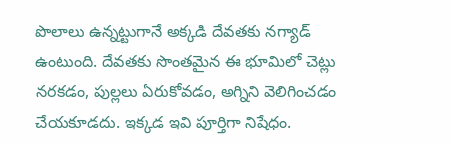పొలాలు ఉన్నట్టుగానే అక్కడి దేవతకు నగ్యాడ్ ఉంటుంది. దేవతకు సొంతమైన ఈ భూమిలో చెట్లు నరకడం, పుల్లలు ఏరుకోవడం, అగ్నిని వెలిగించడం చేయకూడదు. ఇక్కడ ఇవి పూర్తిగా నిషేధం.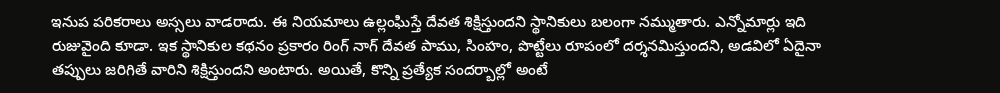ఇనుప పరికరాలు అస్సలు వాడరాదు. ఈ నియమాలు ఉల్లంఘిస్తే దేవత శిక్షిస్తుందని స్థానికులు బలంగా నమ్ముతారు. ఎన్నోమార్లు ఇది రుజువైంది కూడా. ఇక స్థానికుల కథనం ప్రకారం రింగ్ నాగ్ దేవత పాము, సింహం, పొట్టేలు రూపంలో దర్శనమిస్తుందని, అడవిలో ఏదైనా తప్పులు జరిగితే వారిని శిక్షిస్తుందని అంటారు. అయితే, కొన్ని ప్రత్యేక సందర్బాల్లో అంటే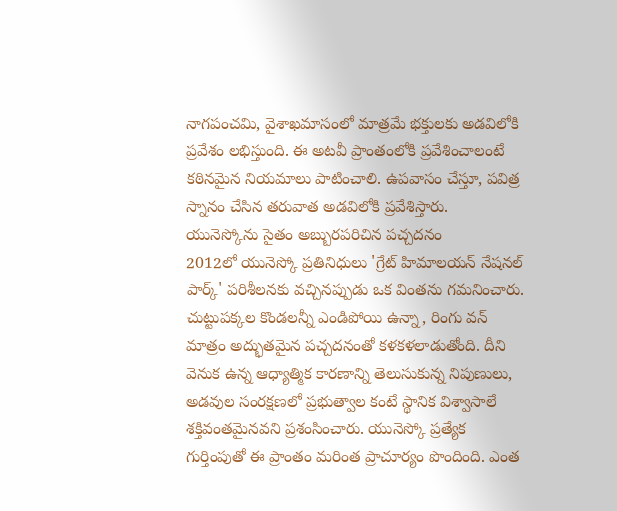నాగపంచమి, వైశాఖమాసంలో మాత్రమే భక్తులకు అడవిలోకి ప్రవేశం లభిస్తుంది. ఈ అటవీ ప్రాంతంలోకి ప్రవేశించాలంటే కఠినమైన నియమాలు పాటించాలి. ఉపవాసం చేస్తూ, పవిత్ర స్నానం చేసిన తరువాత అడవిలోకి ప్రవేశిస్తారు.
యునెస్కోను సైతం అబ్బురపరిచిన పచ్చదనం
2012లో యునెస్కో ప్రతినిధులు 'గ్రేట్ హిమాలయన్ నేషనల్ పార్క్' పరిశీలనకు వచ్చినప్పుడు ఒక వింతను గమనించారు. చుట్టుపక్కల కొండలన్నీ ఎండిపోయి ఉన్నా, రింగు వన్ మాత్రం అద్భుతమైన పచ్చదనంతో కళకళలాడుతోంది. దీని వెనుక ఉన్న ఆధ్యాత్మిక కారణాన్ని తెలుసుకున్న నిపుణులు, అడవుల సంరక్షణలో ప్రభుత్వాల కంటే స్థానిక విశ్వాసాలే శక్తివంతమైనవని ప్రశంసించారు. యునెస్కో ప్రత్యేక గుర్తింపుతో ఈ ప్రాంతం మరింత ప్రాచూర్యం పొందింది. ఎంత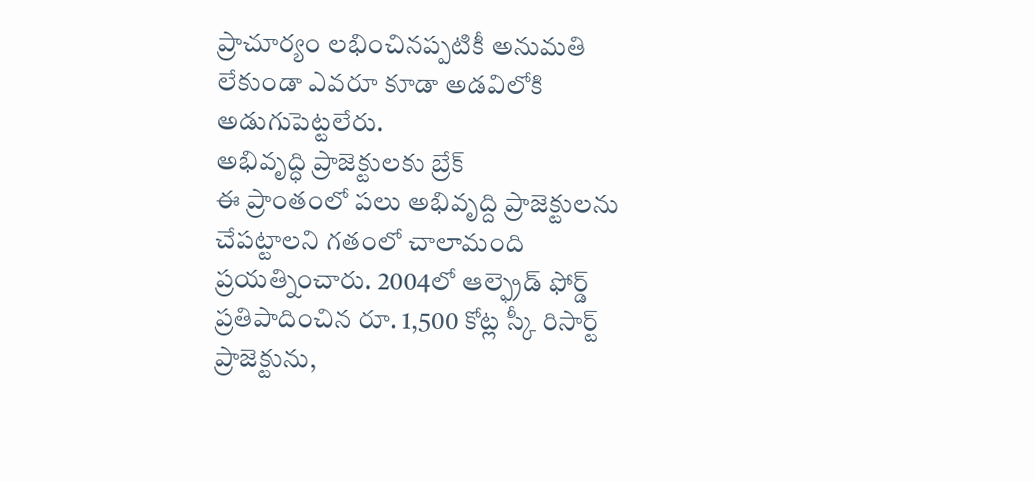ప్రాచూర్యం లభించినప్పటికీ అనుమతి లేకుండా ఎవరూ కూడా అడవిలోకి అడుగుపెట్టలేరు.
అభివృద్ధి ప్రాజెక్టులకు బ్రేక్
ఈ ప్రాంతంలో పలు అభివృద్ది ప్రాజెక్టులను చేపట్టాలని గతంలో చాలామంది ప్రయత్నించారు. 2004లో ఆల్ఫ్రెడ్ ఫోర్డ్ ప్రతిపాదించిన రూ. 1,500 కోట్ల స్కీ రిసార్ట్ ప్రాజెక్టును,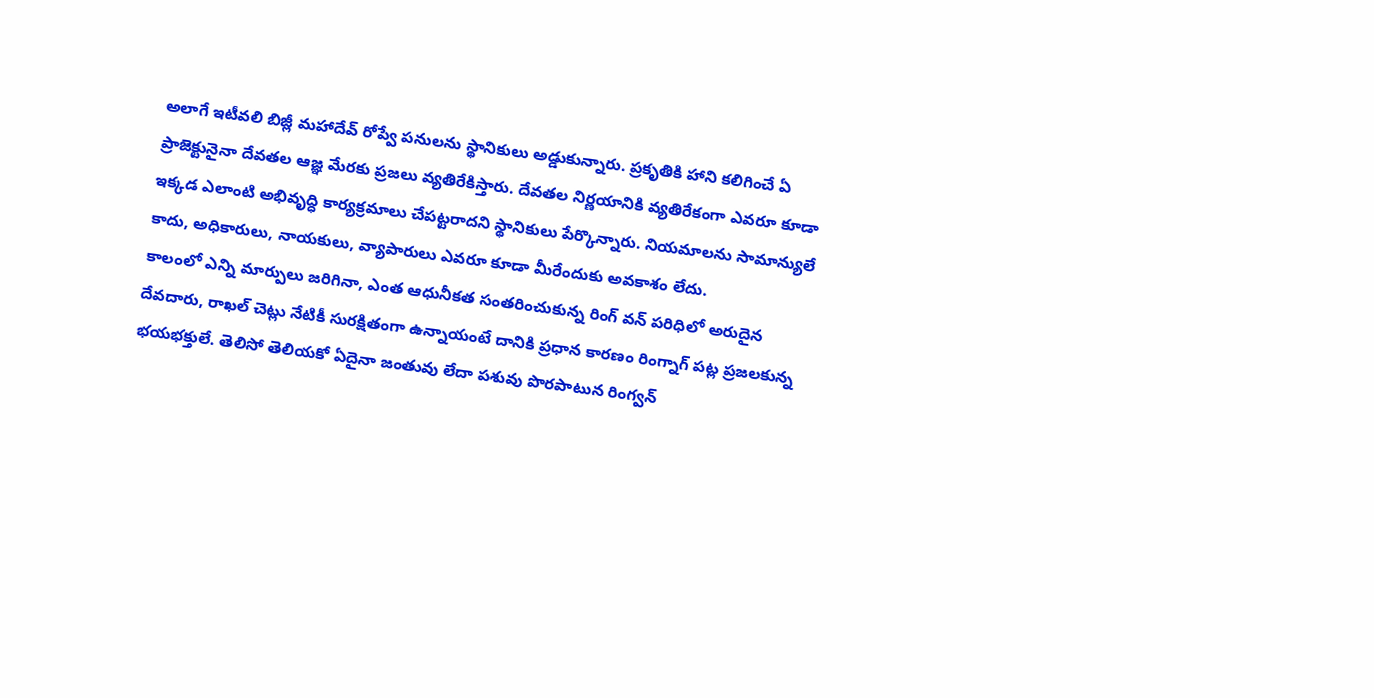అలాగే ఇటీవలి బిజ్లీ మహాదేవ్ రోప్వే పనులను స్థానికులు అడ్డుకున్నారు. ప్రకృతికి హాని కలిగించే ఏ ప్రాజెక్టునైనా దేవతల ఆజ్ఞ మేరకు ప్రజలు వ్యతిరేకిస్తారు. దేవతల నిర్ణయానికి వ్యతిరేకంగా ఎవరూ కూడా ఇక్కడ ఎలాంటి అభివృద్ధి కార్యక్రమాలు చేపట్టరాదని స్థానికులు పేర్కొన్నారు. నియమాలను సామాన్యులే కాదు, అధికారులు, నాయకులు, వ్యాపారులు ఎవరూ కూడా మీరేందుకు అవకాశం లేదు.
కాలంలో ఎన్ని మార్పులు జరిగినా, ఎంత ఆధునీకత సంతరించుకున్న రింగ్ వన్ పరిధిలో అరుదైన దేవదారు, రాఖల్ చెట్లు నేటికీ సురక్షితంగా ఉన్నాయంటే దానికి ప్రధాన కారణం రింగ్నాగ్ పట్ల ప్రజలకున్న భయభక్తులే. తెలిసో తెలియకో ఏదైనా జంతువు లేదా పశువు పొరపాటున రింగ్వన్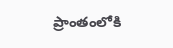ప్రాంతంలోకి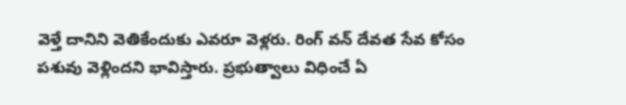వెళ్తే దానిని వెతికేందుకు ఎవరూ వెళ్లరు. రింగ్ వన్ దేవత సేవ కోసం పశువు వెళ్లిందని భావిస్తారు. ప్రభుత్వాలు విధించే ఏ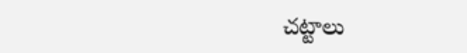చట్టాలు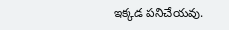ఇక్కడ పనిచేయవు.